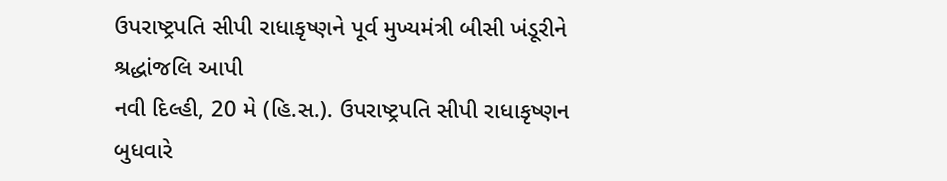ઉપરાષ્ટ્રપતિ સીપી રાધાકૃષ્ણને પૂર્વ મુખ્યમંત્રી બીસી ખંડૂરીને શ્રદ્ધાંજલિ આપી
નવી દિલ્હી, 20 મે (હિ.સ.). ઉપરાષ્ટ્રપતિ સીપી રાધાકૃષ્ણન બુધવારે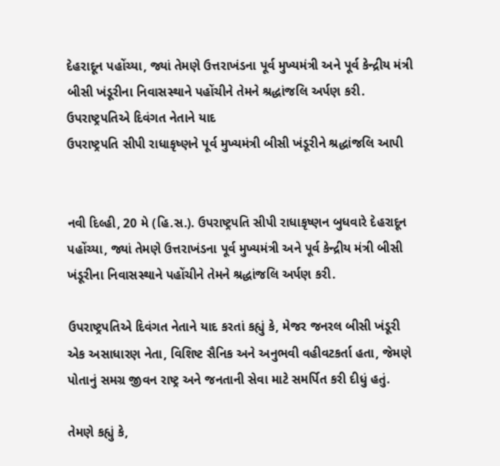દેહરાદૂન પહોંચ્યા, જ્યાં તેમણે ઉત્તરાખંડના પૂર્વ મુખ્યમંત્રી અને પૂર્વ કેન્દ્રીય મંત્રી બીસી ખંડૂરીના નિવાસસ્થાને પહોંચીને તેમને શ્રદ્ધાંજલિ અર્પણ કરી. ઉપરાષ્ટ્રપતિએ દિવંગત નેતાને યાદ
ઉપરાષ્ટ્રપતિ સીપી રાધાકૃષ્ણને પૂર્વ મુખ્યમંત્રી બીસી ખંડૂરીને શ્રદ્ધાંજલિ આપી


નવી દિલ્હી, 20 મે (હિ.સ.). ઉપરાષ્ટ્રપતિ સીપી રાધાકૃષ્ણન બુધવારે દેહરાદૂન પહોંચ્યા, જ્યાં તેમણે ઉત્તરાખંડના પૂર્વ મુખ્યમંત્રી અને પૂર્વ કેન્દ્રીય મંત્રી બીસી ખંડૂરીના નિવાસસ્થાને પહોંચીને તેમને શ્રદ્ધાંજલિ અર્પણ કરી.

ઉપરાષ્ટ્રપતિએ દિવંગત નેતાને યાદ કરતાં કહ્યું કે, મેજર જનરલ બીસી ખંડૂરી એક અસાધારણ નેતા, વિશિષ્ટ સૈનિક અને અનુભવી વહીવટકર્તા હતા, જેમણે પોતાનું સમગ્ર જીવન રાષ્ટ્ર અને જનતાની સેવા માટે સમર્પિત કરી દીધું હતું.

તેમણે કહ્યું કે,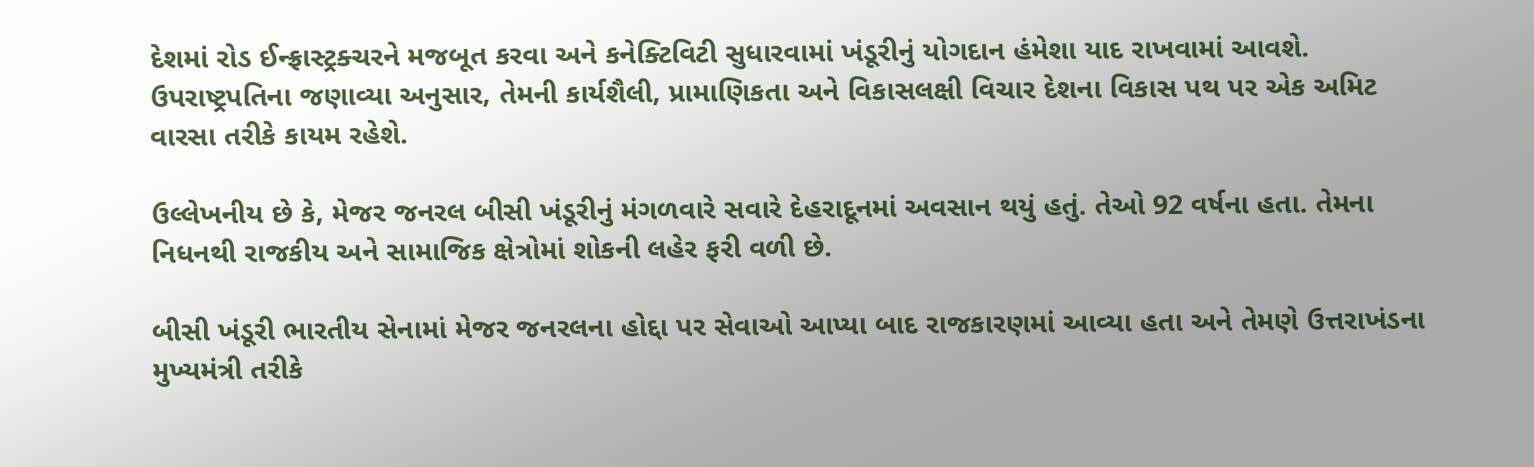દેશમાં રોડ ઈન્ફ્રાસ્ટ્રક્ચરને મજબૂત કરવા અને કનેક્ટિવિટી સુધારવામાં ખંડૂરીનું યોગદાન હંમેશા યાદ રાખવામાં આવશે. ઉપરાષ્ટ્રપતિના જણાવ્યા અનુસાર, તેમની કાર્યશૈલી, પ્રામાણિકતા અને વિકાસલક્ષી વિચાર દેશના વિકાસ પથ પર એક અમિટ વારસા તરીકે કાયમ રહેશે.

ઉલ્લેખનીય છે કે, મેજર જનરલ બીસી ખંડૂરીનું મંગળવારે સવારે દેહરાદૂનમાં અવસાન થયું હતું. તેઓ 92 વર્ષના હતા. તેમના નિધનથી રાજકીય અને સામાજિક ક્ષેત્રોમાં શોકની લહેર ફરી વળી છે.

બીસી ખંડૂરી ભારતીય સેનામાં મેજર જનરલના હોદ્દા પર સેવાઓ આપ્યા બાદ રાજકારણમાં આવ્યા હતા અને તેમણે ઉત્તરાખંડના મુખ્યમંત્રી તરીકે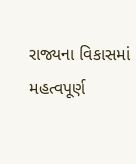રાજ્યના વિકાસમાં મહત્વપૂર્ણ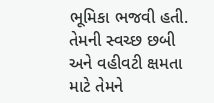ભૂમિકા ભજવી હતી. તેમની સ્વચ્છ છબી અને વહીવટી ક્ષમતા માટે તેમને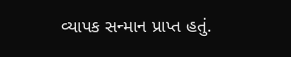વ્યાપક સન્માન પ્રાપ્ત હતું.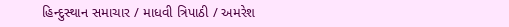હિન્દુસ્થાન સમાચાર / માધવી ત્રિપાઠી / અમરેશ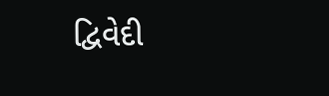દ્વિવેદી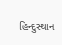હિન્દુસ્થાન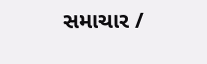સમાચાર /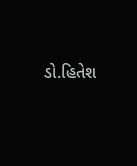ડો.હિતેશ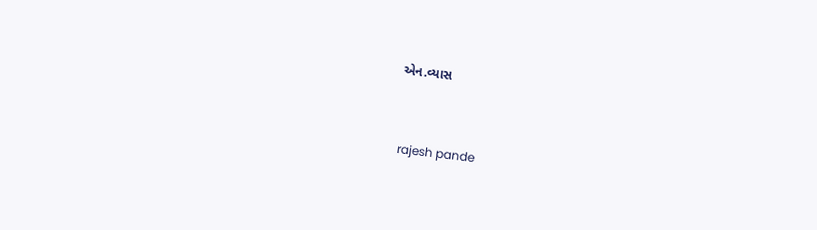એન.વ્યાસ


 rajesh pande